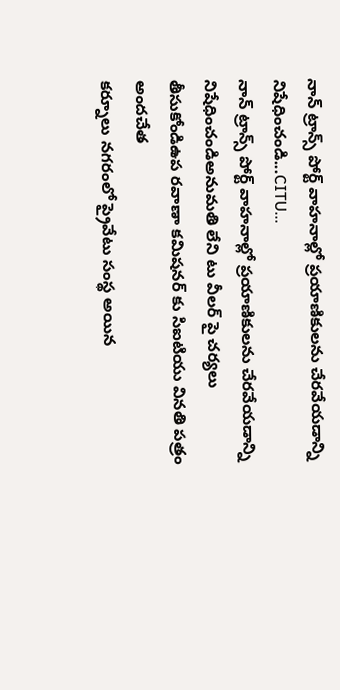నాన్ ట్రాన్స్ పోర్ట్ వాహనాల్లో ప్రయాణికులను చేరవేయడాన్ని నిషేధించండి...CITU...
నాన్ ట్రాన్స్ పోర్ట్ వాహనాల్లో ప్రయాణికులను చేరవేయడాన్ని నిషేధించండిఅనుమతి లేని టు వీలర్ పై చర్యలు తీసుకోండిఉప రవాణా కమిషనర్ కు సిఐటియు వినతి పత్రం అందచేత
కర్నూలు నగరంలో ప్రైవేటు సంస్థ అయిన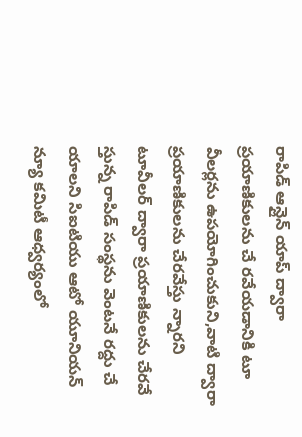రాపిడ్ ఆన్లైన్ యాప్ ద్వారా ప్రయాణికులను చే రవేయడానికి టూ వీలర్లను ఉపయోగించుకుని,వాటి ద్వారా ప్రయాణికులను చేరవేస్తు న్నారని టూవీలర్ ద్వారా ప్రయాణికులను చేరవే స్తున్న రాపిడ్ సంస్థను వెంటనే రద్దు చే యాలని సిఐటియు ఆటో యూనియన్ న్యూ కమిటీ ఆధ్వర్యంలో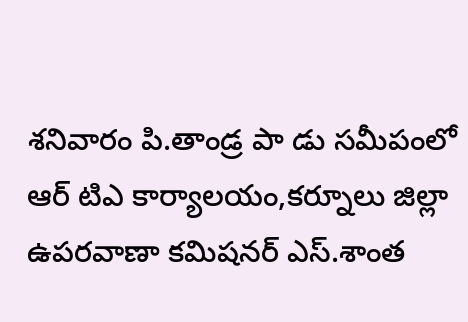శనివారం పి.తాండ్ర పా డు సమీపంలో ఆర్ టిఎ కార్యాలయం,కర్నూలు జిల్లా ఉపరవాణా కమిషనర్ ఎస్.శాంత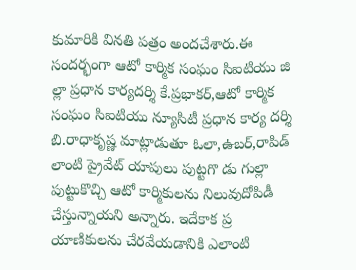కుమారికి వినతి పత్రం అందచేశారు.ఈ సందర్భంగా ఆటో కార్మిక సంఘం సిఐటియు జి ల్లా ప్రధాన కార్యదర్శి కే.ప్రభాకర్,ఆటో కార్మిక సంఘం సిఐటియు న్యూసిటీ ప్రధాన కార్య దర్శి బి.రాధాకృష్ణ మాట్లాడుతూ ఓలా,ఉబర్,రాపిడ్ లాంటి ప్రైవేట్ యాపులు పుట్టగొ డు గుల్లా పుట్టుకొచ్చి ఆటో కార్మికులను నిలువుదోపిడీ చేస్తున్నాయని అన్నారు. ఇదేకాక ప్ర యాణికులను చేరవేయడానికి ఎలాంటి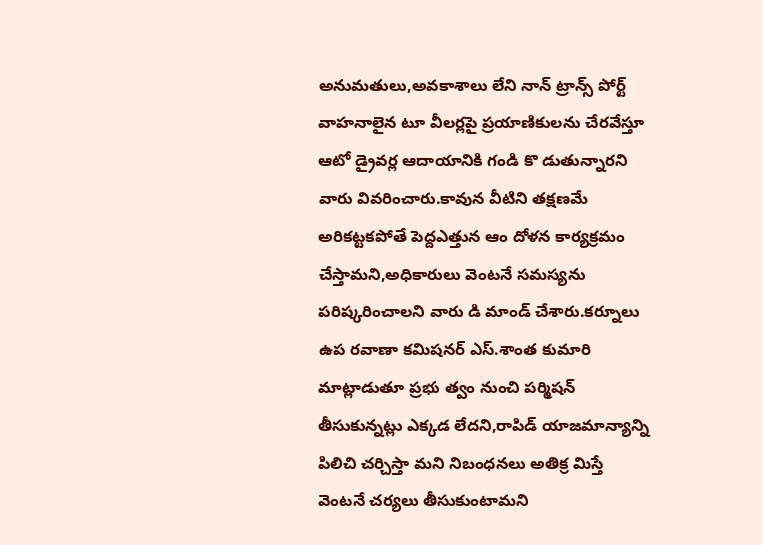అనుమతులు,అవకాశాలు లేని నాన్ ట్రాన్స్ పోర్ట్ వాహనాలైన టూ వీలర్లపై ప్రయాణికులను చేరవేస్తూ ఆటో డ్రైవర్ల ఆదాయానికి గండి కొ డుతున్నారని వారు వివరించారు.కావున వీటిని తక్షణమే అరికట్టకపోతే పెద్దఎత్తున ఆం దోళన కార్యక్రమం చేస్తామని,అధికారులు వెంటనే సమస్యను పరిష్కరించాలని వారు డి మాండ్ చేశారు.కర్నూలు ఉప రవాణా కమిషనర్ ఎస్.శాంత కుమారి మాట్లాడుతూ ప్రభు త్వం నుంచి పర్మిషన్ తీసుకున్నట్లు ఎక్కడ లేదని,రాపిడ్ యాజమాన్యాన్ని పిలిచి చర్చిస్తా మని నిబంధనలు అతిక్ర మిస్తే వెంటనే చర్యలు తీసుకుంటామని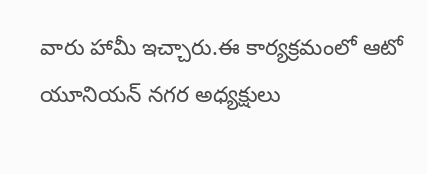వారు హామీ ఇచ్చారు.ఈ కార్యక్రమంలో ఆటో యూనియన్ నగర అధ్యక్షులు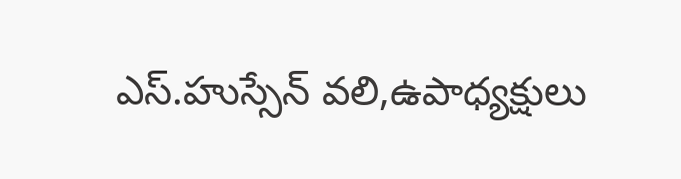ఎస్.హుస్సేన్ వలి,ఉపాధ్యక్షులు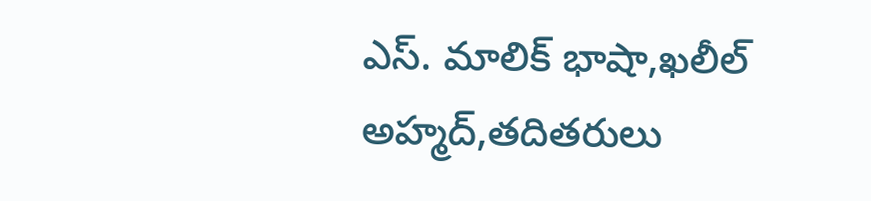ఎస్. మాలిక్ భాషా,ఖలీల్ అహ్మద్,తదితరులు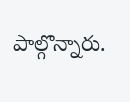పాల్గొన్నారు.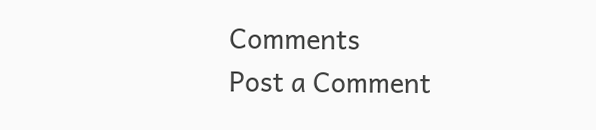Comments
Post a Comment